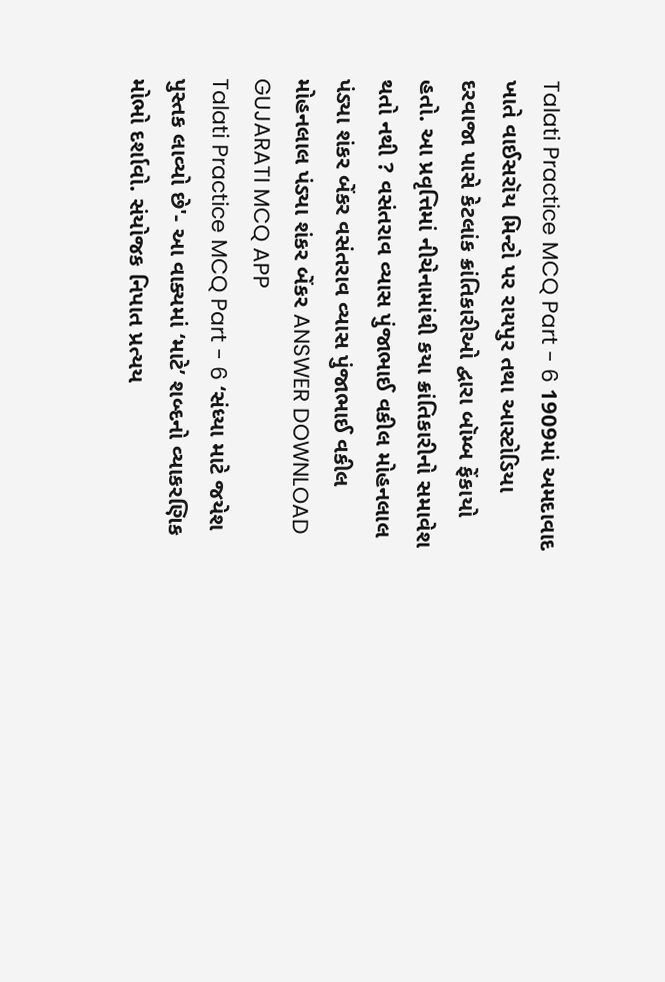Talati Practice MCQ Part - 6 1909માં અમદાવાદ ખાતે વાઈસરૉય મિન્ટો પર રાયપુર તથા આસ્ટોડિયા દરવાજા પાસે કેટલાંક ક્રાંતિકારીઓ દ્વારા બૉમ્બ ફેંકાયો હતો. આ પ્રવૃત્તિમાં નીચેનામાંથી કયા ક્રાંતિકારીનો સમાવેશ થતો નથી ? વસંતરાવ વ્યાસ પુંજાભાઈ વકીલ મોહનલાલ પંડ્યા શંકર બેંકર વસંતરાવ વ્યાસ પુંજાભાઈ વકીલ મોહનલાલ પંડ્યા શંકર બેંકર ANSWER DOWNLOAD GUJARATI MCQ APP
Talati Practice MCQ Part - 6 ‘સંધ્યા માટે જયેશ પુસ્તક લાવ્યો છે'- આ વાક્યમાં ‘માટે’ શબ્દનો વ્યાકરણિક મોભો દર્શાવો. સંયોજક નિપાત પ્રત્યય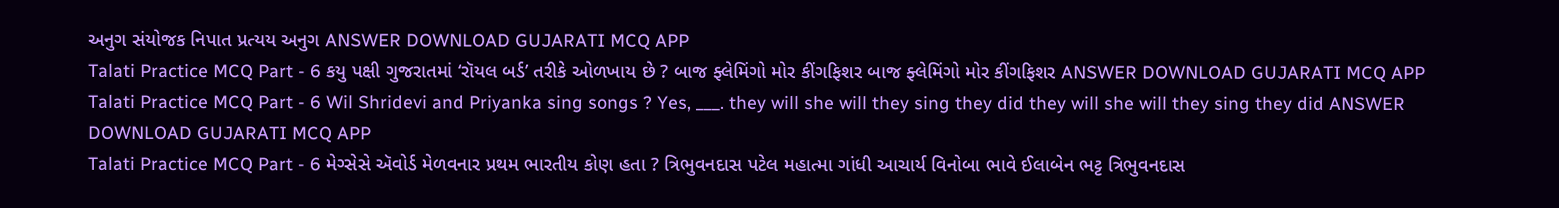અનુગ સંયોજક નિપાત પ્રત્યય અનુગ ANSWER DOWNLOAD GUJARATI MCQ APP
Talati Practice MCQ Part - 6 કયુ પક્ષી ગુજરાતમાં ‘રૉયલ બર્ડ’ તરીકે ઓળખાય છે ? બાજ ફ્લેમિંગો મોર કીંગફિશર બાજ ફ્લેમિંગો મોર કીંગફિશર ANSWER DOWNLOAD GUJARATI MCQ APP
Talati Practice MCQ Part - 6 Wil Shridevi and Priyanka sing songs ? Yes, ___. they will she will they sing they did they will she will they sing they did ANSWER DOWNLOAD GUJARATI MCQ APP
Talati Practice MCQ Part - 6 મેગ્સેસે ઍવોર્ડ મેળવનાર પ્રથમ ભારતીય કોણ હતા ? ત્રિભુવનદાસ પટેલ મહાત્મા ગાંધી આચાર્ય વિનોબા ભાવે ઈલાબેન ભટ્ટ ત્રિભુવનદાસ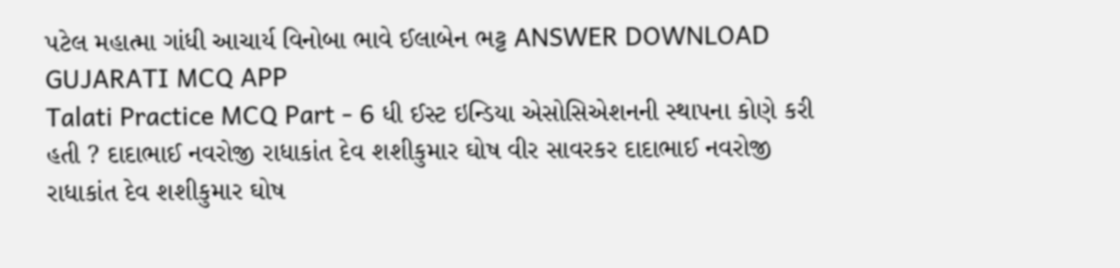પટેલ મહાત્મા ગાંધી આચાર્ય વિનોબા ભાવે ઈલાબેન ભટ્ટ ANSWER DOWNLOAD GUJARATI MCQ APP
Talati Practice MCQ Part - 6 ધી ઈસ્ટ ઇન્ડિયા એસોસિએશનની સ્થાપના કોણે કરી હતી ? દાદાભાઈ નવરોજી રાધાકાંત દેવ શશીકુમાર ઘોષ વીર સાવરકર દાદાભાઈ નવરોજી રાધાકાંત દેવ શશીકુમાર ઘોષ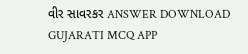વીર સાવરકર ANSWER DOWNLOAD GUJARATI MCQ APP